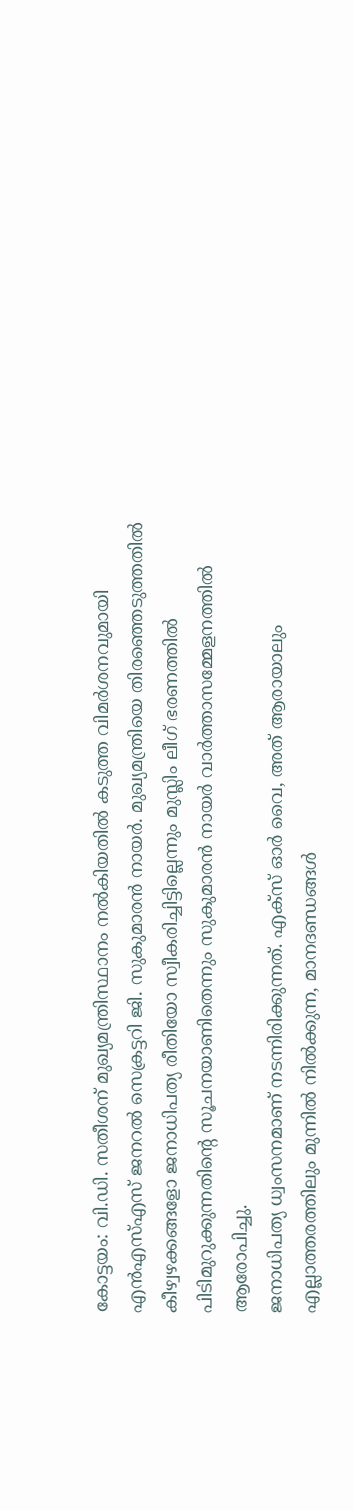കോട്ടയം: വി.ഡി. സതീശന് മുഖ്യമന്ത്രിസ്ഥാനം നൽകിയതിൽ കടുത്ത വിമർശനവുമായി എൻഎസ്എസ് ജനറൽ സെക്രട്ടറി ജി. സുകുമാരൻ നായർ. മുഖ്യമന്ത്രിയെ തിരഞ്ഞെടുത്തതിൽ കീഴ്വഴക്കങ്ങളോ ജനാധിപത്യ രീതിയോ സ്വീകരിച്ചിട്ടില്ലെന്നും മുസ്ലിം ലീഗ് ഭരണത്തിൽ പിടിമുറുക്കുന്നതിന്റെ സൂചനയാണിതെന്നും സുകുമാരൻ നായർ വാർത്താസമ്മേളനത്തിൽ ആരോപിച്ചു.
ജനാധിപത്യ ധ്വംസനമാണ് നടന്നിരിക്കുന്നത്. എക്സ് ഓർ വൈ, അത് ആരായാലും എല്ലാത്തരത്തിലും മുന്നിൽ നിൽക്കുന്ന, മാനദണ്ഡങ്ങൾ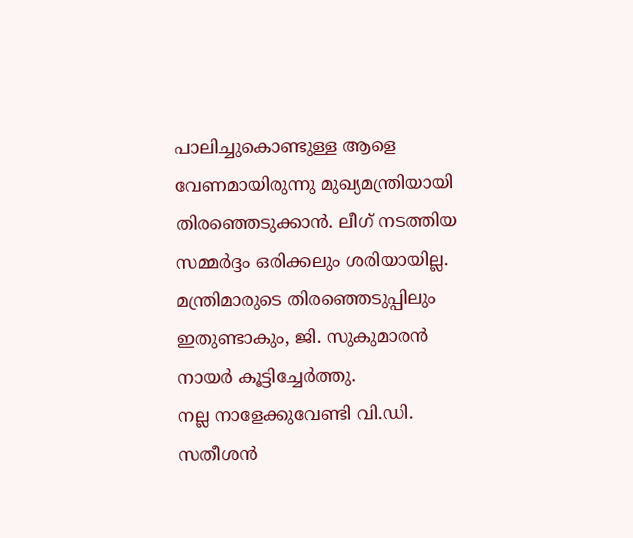പാലിച്ചുകൊണ്ടുള്ള ആളെ വേണമായിരുന്നു മുഖ്യമന്ത്രിയായി തിരഞ്ഞെടുക്കാൻ. ലീഗ് നടത്തിയ സമ്മർദ്ദം ഒരിക്കലും ശരിയായില്ല. മന്ത്രിമാരുടെ തിരഞ്ഞെടുപ്പിലും ഇതുണ്ടാകും, ജി. സുകുമാരൻ നായർ കൂട്ടിച്ചേർത്തു.
നല്ല നാളേക്കുവേണ്ടി വി.ഡി. സതീശൻ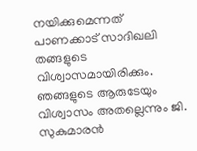നയിക്കുമെന്നത് പാണക്കാട് സാദിഖലി തങ്ങളുടെ വിശ്വാസമായിരിക്കും. ഞങ്ങളുടെ ആരുടേയും വിശ്വാസം അതല്ലെന്നും ജി. സുകുമാരൻ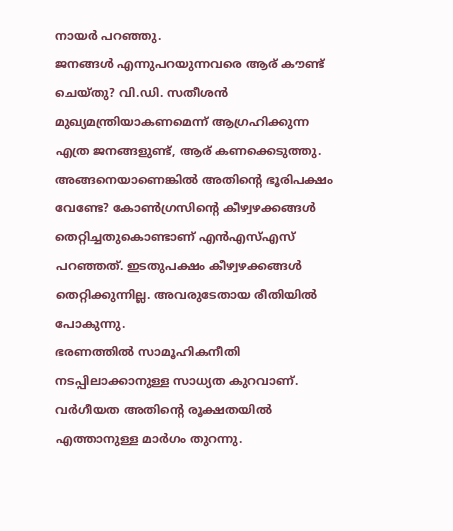നായർ പറഞ്ഞു.
ജനങ്ങൾ എന്നുപറയുന്നവരെ ആര് കൗണ്ട് ചെയ്തു? വി.ഡി. സതീശൻ മുഖ്യമന്ത്രിയാകണമെന്ന് ആഗ്രഹിക്കുന്ന എത്ര ജനങ്ങളുണ്ട്, ആര് കണക്കെടുത്തു. അങ്ങനെയാണെങ്കിൽ അതിന്റെ ഭൂരിപക്ഷം വേണ്ടേ? കോൺഗ്രസിന്റെ കീഴ്വഴക്കങ്ങൾ തെറ്റിച്ചതുകൊണ്ടാണ് എൻഎസ്എസ് പറഞ്ഞത്. ഇടതുപക്ഷം കീഴ്വഴക്കങ്ങൾ തെറ്റിക്കുന്നില്ല. അവരുടേതായ രീതിയിൽ പോകുന്നു.
ഭരണത്തിൽ സാമൂഹികനീതി നടപ്പിലാക്കാനുള്ള സാധ്യത കുറവാണ്. വർഗീയത അതിന്റെ രൂക്ഷതയിൽ എത്താനുള്ള മാർഗം തുറന്നു.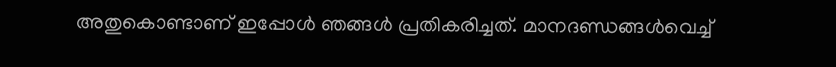അതുകൊണ്ടാണ് ഇപ്പോൾ ഞങ്ങൾ പ്രതികരിച്ചത്. മാനദണ്ഡങ്ങൾവെച്ച്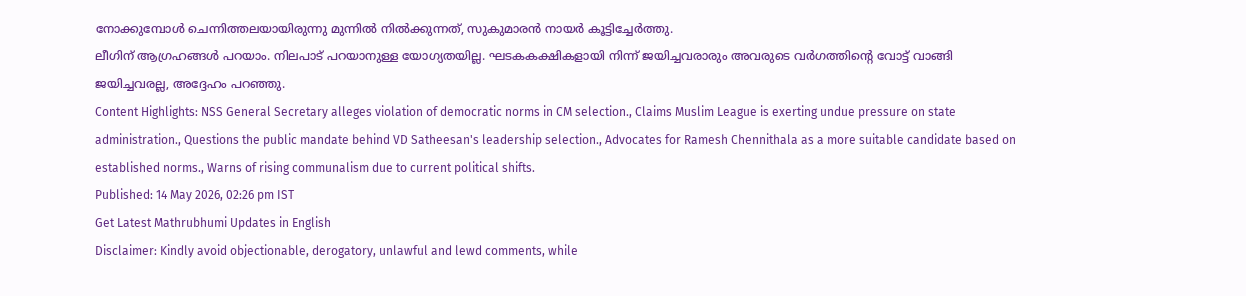നോക്കുമ്പോൾ ചെന്നിത്തലയായിരുന്നു മുന്നിൽ നിൽക്കുന്നത്, സുകുമാരൻ നായർ കൂട്ടിച്ചേർത്തു.
ലീഗിന് ആഗ്രഹങ്ങൾ പറയാം. നിലപാട് പറയാനുള്ള യോഗ്യതയില്ല. ഘടകകക്ഷികളായി നിന്ന് ജയിച്ചവരാരും അവരുടെ വർഗത്തിന്റെ വോട്ട് വാങ്ങി ജയിച്ചവരല്ല, അദ്ദേഹം പറഞ്ഞു.
Content Highlights: NSS General Secretary alleges violation of democratic norms in CM selection., Claims Muslim League is exerting undue pressure on state administration., Questions the public mandate behind VD Satheesan's leadership selection., Advocates for Ramesh Chennithala as a more suitable candidate based on established norms., Warns of rising communalism due to current political shifts.
Published: 14 May 2026, 02:26 pm IST
Get Latest Mathrubhumi Updates in English
Disclaimer: Kindly avoid objectionable, derogatory, unlawful and lewd comments, while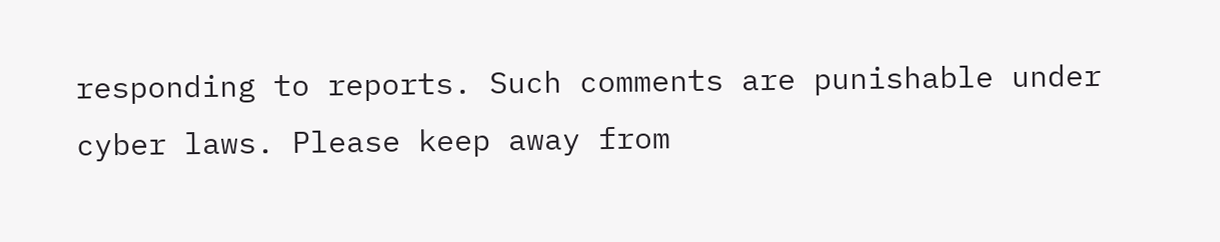responding to reports. Such comments are punishable under cyber laws. Please keep away from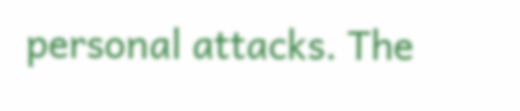personal attacks. The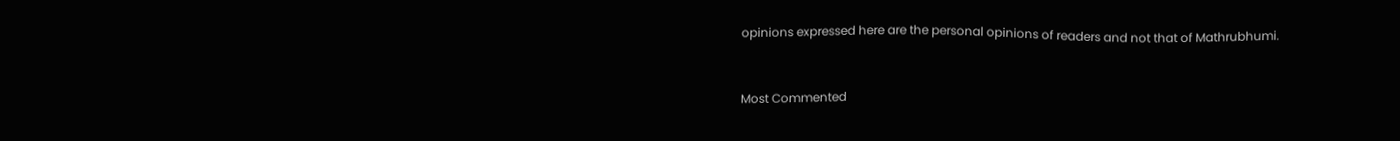opinions expressed here are the personal opinions of readers and not that of Mathrubhumi.


Most Commented